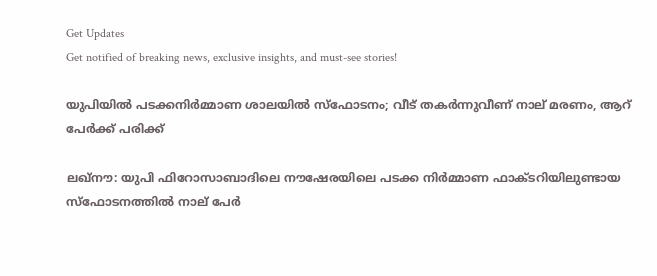Get Updates
Get notified of breaking news, exclusive insights, and must-see stories!

യുപിയിൽ പടക്കനിർമ്മാണ ശാലയിൽ സ്ഫോടനം; വീട് തകർന്നുവീണ് നാല് മരണം, ആറ് പേർക്ക് പരിക്ക്

ലഖ്‌നൗ: യുപി ഫിറോസാബാദിലെ നൗഷേരയിലെ പടക്ക നിർമ്മാണ ഫാക്‌ടറിയിലുണ്ടായ സ്‌ഫോടനത്തിൽ നാല് പേർ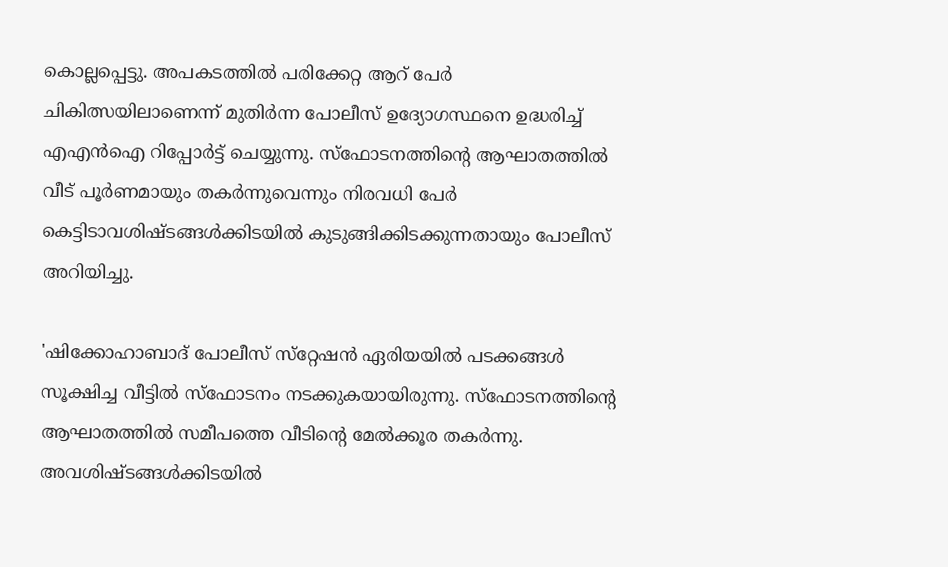കൊല്ലപ്പെട്ടു. അപകടത്തിൽ പരിക്കേറ്റ ആറ് പേർ ചികിത്സയിലാണെന്ന് മുതിർന്ന പോലീസ് ഉദ്യോഗസ്ഥനെ ഉദ്ധരിച്ച് എഎൻഐ റിപ്പോർട്ട് ചെയ്യുന്നു. സ്‌ഫോടനത്തിന്റെ ആഘാതത്തിൽ വീട് പൂർണമായും തകർന്നുവെന്നും നിരവധി പേർ കെട്ടിടാവശിഷ്‌ടങ്ങൾക്കിടയിൽ കുടുങ്ങിക്കിടക്കുന്നതായും പോലീസ് അറിയിച്ചു.

'ഷിക്കോഹാബാദ് പോലീസ് സ്‌റ്റേഷൻ ഏരിയയിൽ പടക്കങ്ങൾ സൂക്ഷിച്ച വീട്ടിൽ സ്‌ഫോടനം നടക്കുകയായിരുന്നു. സ്‌ഫോടനത്തിന്റെ ആഘാതത്തിൽ സമീപത്തെ വീടിന്റെ മേൽക്കൂര തകർന്നു. അവശിഷ്‌ടങ്ങൾക്കിടയിൽ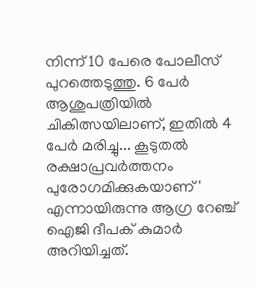നിന്ന് 10 പേരെ പോലീസ് പുറത്തെടുത്തു. 6 പേർ ആശുപത്രിയിൽ ചികിത്സയിലാണ്, ഇതിൽ 4 പേർ മരിച്ചു... കൂടുതൽ രക്ഷാപ്രവർത്തനം പുരോഗമിക്കുകയാണ്' എന്നായിരുന്നു ആഗ്ര റേഞ്ച് ഐജി ദീപക് കുമാർ അറിയിച്ചത്.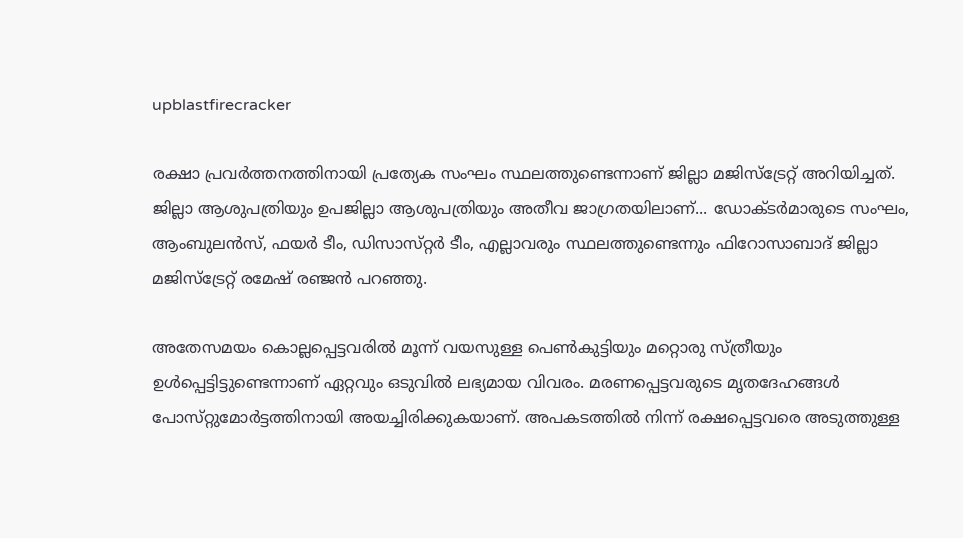upblastfirecracker

രക്ഷാ പ്രവർത്തനത്തിനായി പ്രത്യേക സംഘം സ്ഥലത്തുണ്ടെന്നാണ് ജില്ലാ മജിസ്‌ട്രേറ്റ് അറിയിച്ചത്. ജില്ലാ ആശുപത്രിയും ഉപജില്ലാ ആശുപത്രിയും അതീവ ജാഗ്രതയിലാണ്... ഡോക്‌ടർമാരുടെ സംഘം, ആംബുലൻസ്, ഫയർ ടീം, ഡിസാസ്‌റ്റർ ടീം, എല്ലാവരും സ്ഥലത്തുണ്ടെന്നും ഫിറോസാബാദ് ജില്ലാ മജിസ്‌ട്രേറ്റ് രമേഷ് രഞ്ജൻ പറഞ്ഞു.

അതേസമയം കൊല്ലപ്പെട്ടവരിൽ മൂന്ന് വയസുള്ള പെൺകുട്ടിയും മറ്റൊരു സ്ത്രീയും ഉൾപ്പെട്ടിട്ടുണ്ടെന്നാണ് ഏറ്റവും ഒടുവിൽ ലഭ്യമായ വിവരം. മരണപ്പെട്ടവരുടെ മൃതദേഹങ്ങൾ പോസ്‌റ്റുമോർട്ടത്തിനായി അയച്ചിരിക്കുകയാണ്. അപകടത്തിൽ നിന്ന് രക്ഷപ്പെട്ടവരെ അടുത്തുള്ള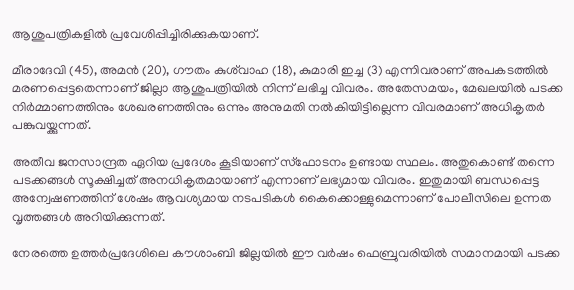ആശുപത്രികളിൽ പ്രവേശിപ്പിച്ചിരിക്കുകയാണ്.

മീരാദേവി (45), അമൻ (20), ഗൗതം കുശ്‌വാഹ (18), കുമാരി ഇച്ച (3) എന്നിവരാണ് അപകടത്തിൽ മരണപ്പെട്ടതെന്നാണ് ജില്ലാ ആശുപത്രിയിൽ നിന്ന് ലഭിച്ച വിവരം. അതേസമയം, മേഖലയിൽ പടക്ക നിർമ്മാണത്തിനും ശേഖരണത്തിനും ഒന്നും അനുമതി നൽകിയിട്ടില്ലെന്ന വിവരമാണ് അധികൃതർ പങ്കുവയ്ക്കുന്നത്.

അതീവ ജനസാന്ദ്രത ഏറിയ പ്രദേശം കൂടിയാണ് സ്ഫോടനം ഉണ്ടായ സ്ഥലം. അതുകൊണ്ട് തന്നെ പടക്കങ്ങൾ സൂക്ഷിച്ചത് അനധികൃതമായാണ് എന്നാണ് ലഭ്യമായ വിവരം. ഇതുമായി ബന്ധപ്പെട്ട അന്വേഷണത്തിന് ശേഷം ആവശ്യമായ നടപടികൾ കൈക്കൊള്ളുമെന്നാണ് പോലീസിലെ ഉന്നത വൃത്തങ്ങൾ അറിയിക്കുന്നത്.

നേരത്തെ ഉത്തർപ്രദേശിലെ കൗശാംബി ജില്ലയിൽ ഈ വർഷം ഫെബ്രുവരിയിൽ സമാനമായി പടക്ക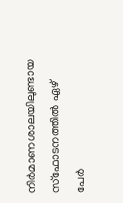നിർമാണശാലയിലുണ്ടായ സ്‌ഫോടനത്തിൽ ഏഴ് പേർ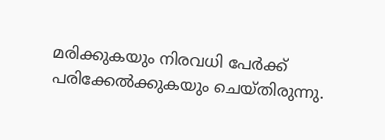മരിക്കുകയും നിരവധി പേർക്ക് പരിക്കേൽക്കുകയും ചെയ്‌തിരുന്നു.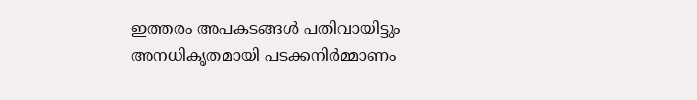ഇത്തരം അപകടങ്ങൾ പതിവായിട്ടും അനധികൃതമായി പടക്കനിർമ്മാണം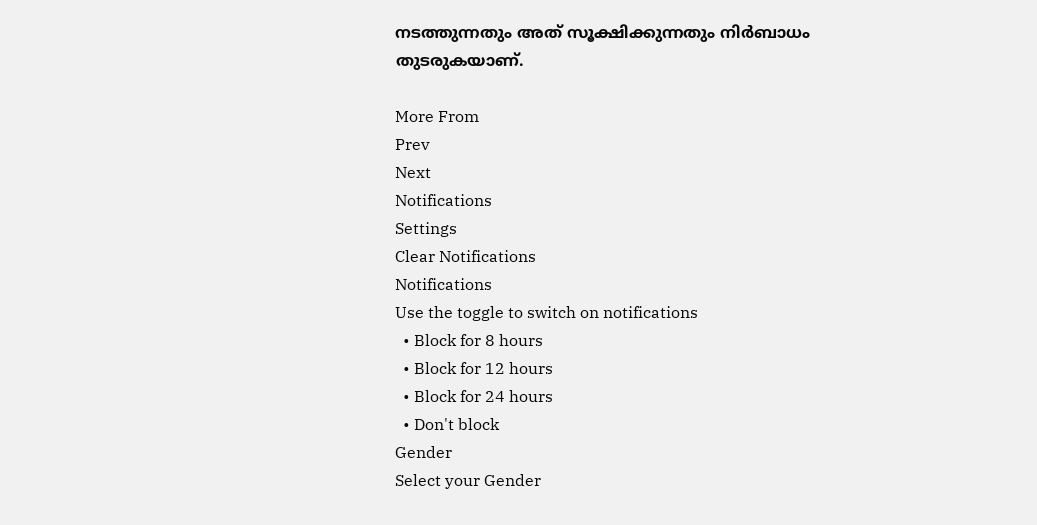നടത്തുന്നതും അത് സൂക്ഷിക്കുന്നതും നിർബാധം തുടരുകയാണ്.

More From
Prev
Next
Notifications
Settings
Clear Notifications
Notifications
Use the toggle to switch on notifications
  • Block for 8 hours
  • Block for 12 hours
  • Block for 24 hours
  • Don't block
Gender
Select your Gender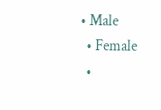• Male
  • Female
  •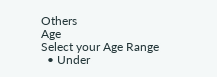Others
Age
Select your Age Range
  • Under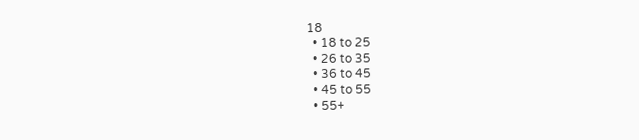18
  • 18 to 25
  • 26 to 35
  • 36 to 45
  • 45 to 55
  • 55+